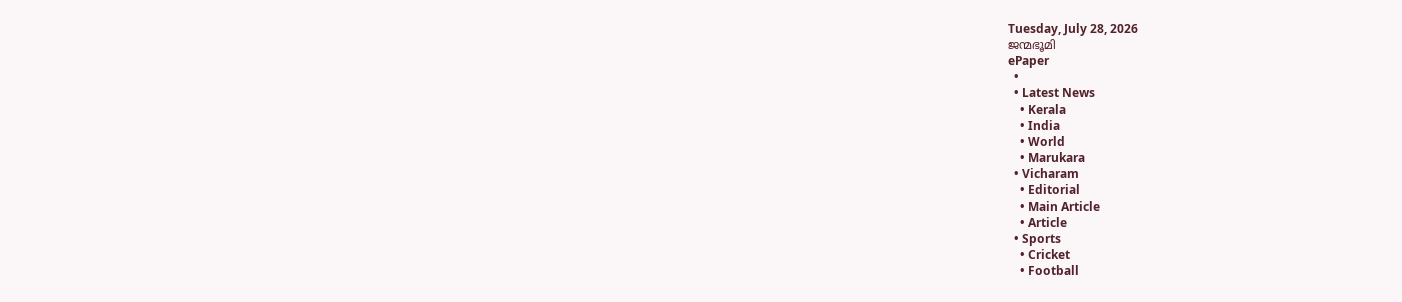Tuesday, July 28, 2026
ജന്മഭൂമി
ePaper
  •
  • Latest News
    • Kerala
    • India
    • World
    • Marukara
  • Vicharam
    • Editorial
    • Main Article
    • Article
  • Sports
    • Cricket
    • Football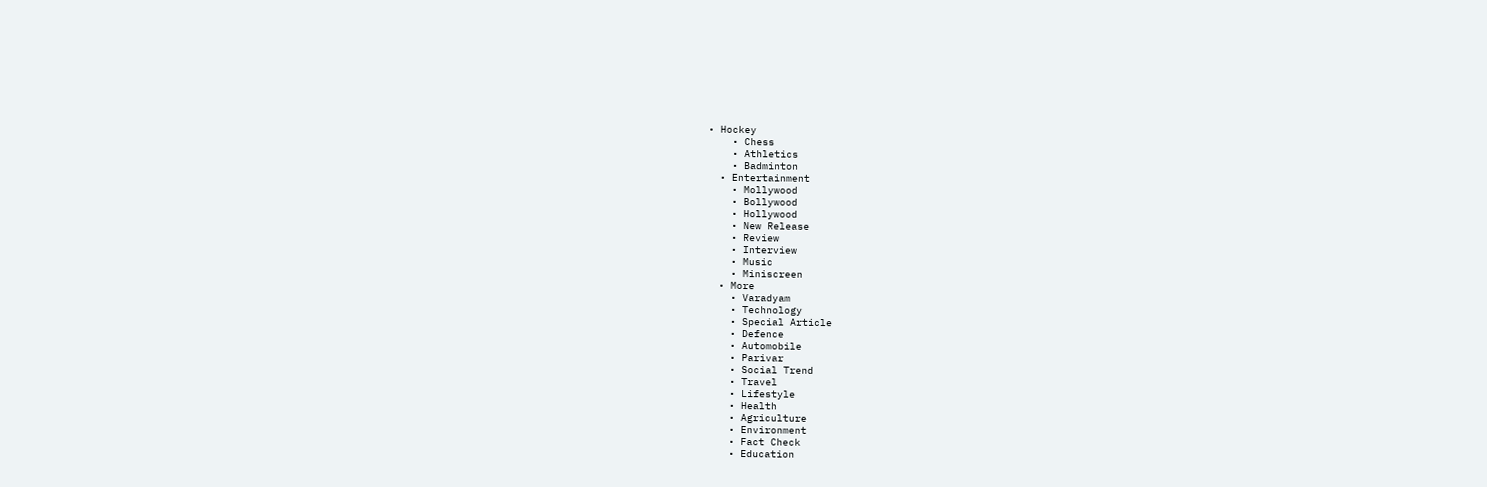• Hockey
    • Chess
    • Athletics
    • Badminton
  • Entertainment
    • Mollywood
    • Bollywood
    • Hollywood
    • New Release
    • Review
    • Interview
    • Music
    • Miniscreen
  • More
    • Varadyam
    • Technology
    • Special Article
    • Defence
    • Automobile
    • Parivar
    • Social Trend
    • Travel
    • Lifestyle
    • Health
    • Agriculture
    • Environment
    • Fact Check
    • Education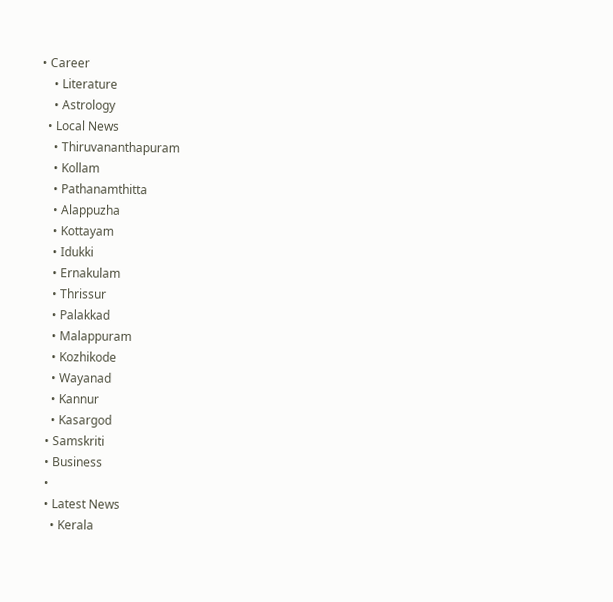• Career
    • Literature
    • Astrology
  • Local News
    • Thiruvananthapuram
    • Kollam
    • Pathanamthitta
    • Alappuzha
    • Kottayam
    • Idukki
    • Ernakulam
    • Thrissur
    • Palakkad
    • Malappuram
    • Kozhikode
    • Wayanad
    • Kannur
    • Kasargod
  • Samskriti
  • Business
  •
  • Latest News
    • Kerala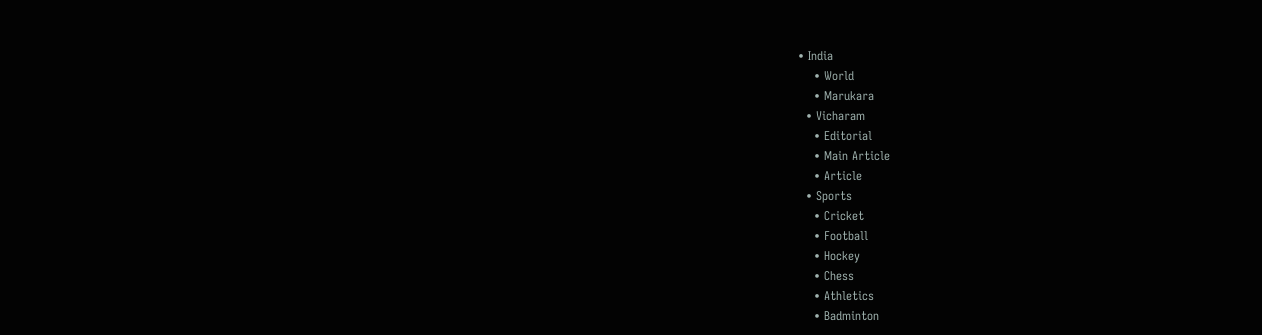• India
    • World
    • Marukara
  • Vicharam
    • Editorial
    • Main Article
    • Article
  • Sports
    • Cricket
    • Football
    • Hockey
    • Chess
    • Athletics
    • Badminton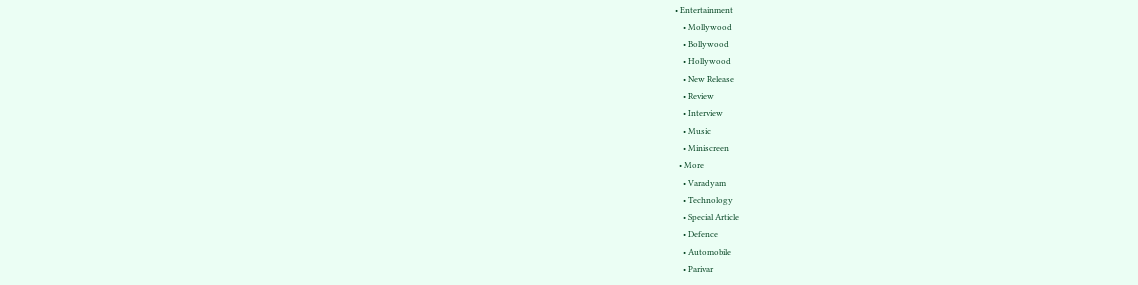• Entertainment
    • Mollywood
    • Bollywood
    • Hollywood
    • New Release
    • Review
    • Interview
    • Music
    • Miniscreen
  • More
    • Varadyam
    • Technology
    • Special Article
    • Defence
    • Automobile
    • Parivar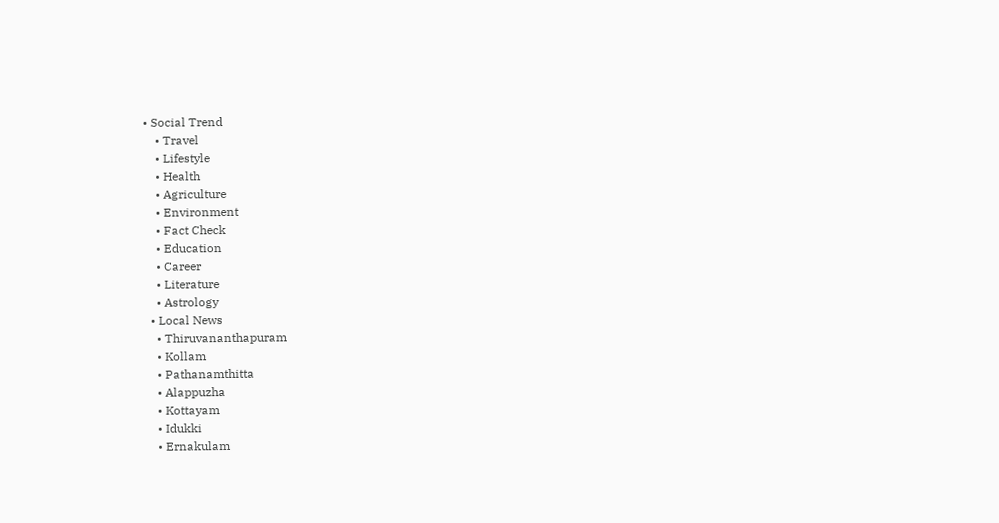• Social Trend
    • Travel
    • Lifestyle
    • Health
    • Agriculture
    • Environment
    • Fact Check
    • Education
    • Career
    • Literature
    • Astrology
  • Local News
    • Thiruvananthapuram
    • Kollam
    • Pathanamthitta
    • Alappuzha
    • Kottayam
    • Idukki
    • Ernakulam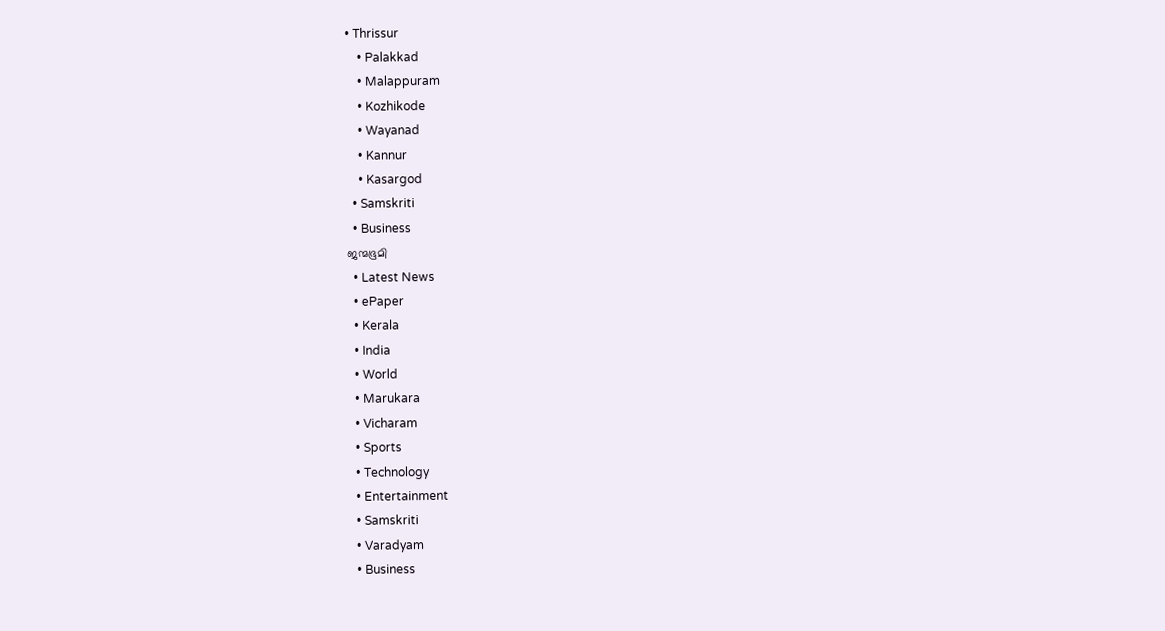• Thrissur
    • Palakkad
    • Malappuram
    • Kozhikode
    • Wayanad
    • Kannur
    • Kasargod
  • Samskriti
  • Business
ജന്മഭൂമി
  • Latest News
  • ePaper
  • Kerala
  • India
  • World
  • Marukara
  • Vicharam
  • Sports
  • Technology
  • Entertainment
  • Samskriti
  • Varadyam
  • Business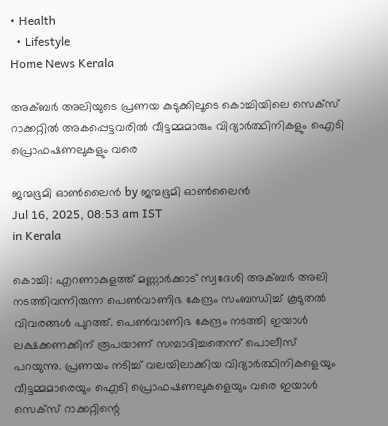• Health
  • Lifestyle
Home News Kerala

അക്‌ബർ അലിയുടെ പ്രണയ കുടുക്കിലൂടെ കൊച്ചിയിലെ സെക്സ് റാക്കറ്റിൽ അകപ്പെട്ടവരിൽ വീട്ടമ്മമാരും വിദ്യാർത്ഥിനികളും ഐടി പ്രൊഫഷണലുകളും വരെ

ജന്മഭൂമി ഓണ്‍ലൈന്‍ by ജന്മഭൂമി ഓണ്‍ലൈന്‍
Jul 16, 2025, 08:53 am IST
in Kerala

കൊച്ചി: എറണാകുളത്ത് മണ്ണാർക്കാട് സ്വദേശി അക്‌ബർ അലി നടത്തിവന്നിരുന്ന പെൺവാണിഭ കേന്ദ്രം സംബന്ധിച്ച് കൂടുതൽ വിവരങ്ങൾ പുറത്ത്. പെൺവാണിഭ കേന്ദ്രം നടത്തി ഇയാൾ ലക്ഷക്കണക്കിന് രൂപയാണ് സമ്പാദിച്ചതെന്ന് പൊലീസ് പറയുന്നു. പ്രണയം നടിച്ച് വലയിലാക്കിയ വിദ്യാർത്ഥിനികളെയും വീട്ടമ്മമാരെയും ഐടി പ്രൊഫഷണലുകളെയും വരെ ഇയാൾ സെക്സ് റാക്കറ്റിന്റെ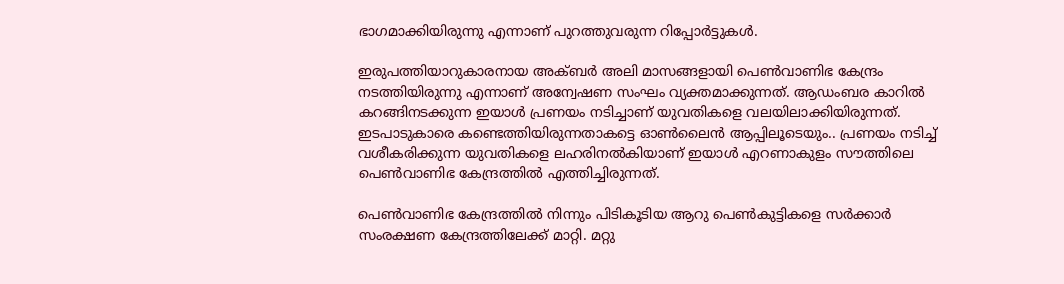ഭാഗമാക്കിയിരുന്നു എന്നാണ് പുറത്തുവരുന്ന റിപ്പോർട്ടുകൾ.

ഇരുപത്തിയാറുകാരനായ അക്ബർ അലി മാസങ്ങളായി പെൺവാണിഭ കേന്ദ്രം നടത്തിയിരുന്നു എന്നാണ് അന്വേഷണ സംഘം വ്യക്തമാക്കുന്നത്. ആഡംബര കാറിൽ കറങ്ങിനടക്കുന്ന ഇയാൾ പ്രണയം നടിച്ചാണ് യുവതികളെ വലയിലാക്കിയിരുന്നത്. ഇടപാടുകാരെ കണ്ടെത്തിയിരുന്നതാകട്ടെ ഓൺലൈൻ ആപ്പിലൂടെയും.. പ്രണയം നടിച്ച് വശീകരിക്കുന്ന യുവതികളെ ലഹരിനൽകിയാണ് ഇയാൾ എറണാകുളം സൗത്തിലെ പെൺവാണിഭ കേന്ദ്രത്തിൽ എത്തിച്ചിരുന്നത്.

പെൺവാണിഭ കേന്ദ്രത്തിൽ നിന്നും പിടികൂടിയ ആറു പെൺകുട്ടികളെ സർക്കാർ സംരക്ഷണ കേന്ദ്രത്തിലേക്ക് മാറ്റി. മറ്റു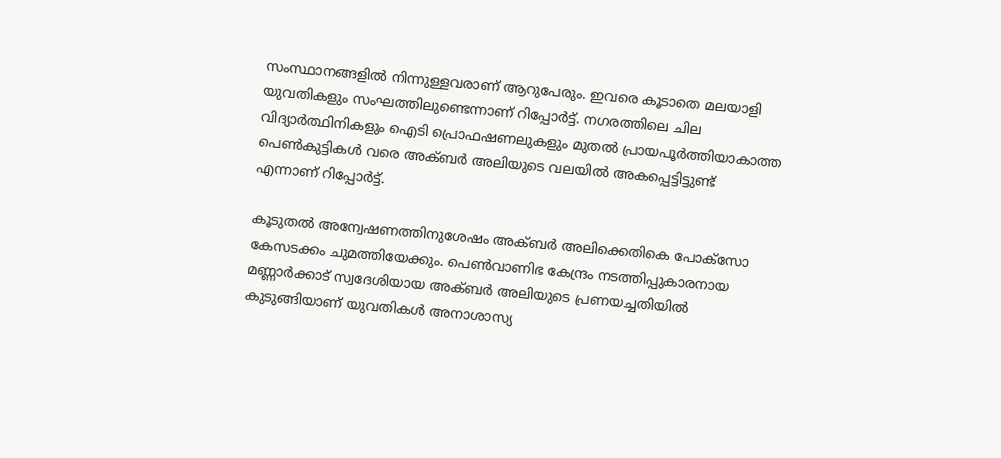സംസ്ഥാനങ്ങളിൽ നിന്നുള്ളവരാണ് ആറുപേരും. ഇവരെ കൂടാതെ മലയാളി യുവതികളും സംഘത്തിലുണ്ടെന്നാണ് റിപ്പോർട്ട്. നഗരത്തിലെ ചില വിദ്യാർത്ഥിനികളും ഐടി പ്രൊഫഷണലുകളും മുതൽ പ്രായപൂർത്തിയാകാത്ത പെൺകുട്ടികൾ വരെ അക്ബർ അലിയുടെ വലയിൽ അകപ്പെട്ടിട്ടുണ്ട് എന്നാണ് റിപ്പോർട്ട്.

കൂടുതൽ അന്വേഷണത്തിനുശേഷം അക്ബർ അലിക്കെതികെ പോക്‌‌സോ കേസടക്കം ചുമത്തിയേക്കും. പെൺവാണിഭ കേന്ദ്രം നടത്തിപ്പുകാരനായ മണ്ണാർക്കാട് സ്വദേശിയായ അക്ബർ അലിയുടെ പ്രണയച്ചതിയിൽ കുടുങ്ങിയാണ് യുവതികൾ അനാശാസ്യ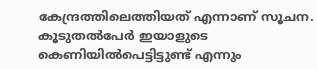കേന്ദ്രത്തിലെത്തിയത് എന്നാണ് സൂചന. കൂടുതൽപേർ ഇയാളുടെ കെണിയിൽപെട്ടിട്ടുണ്ട് എന്നും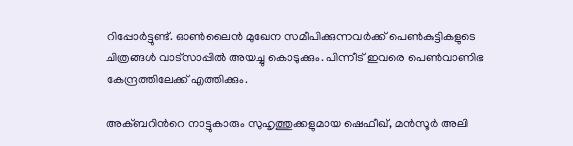റിപ്പോർട്ടുണ്ട്. ഓൺലൈൻ മുഖേന സമീപിക്കുന്നവർക്ക് പെൺകുട്ടികളുടെ ചിത്രങ്ങൾ വാട്സാപ്പിൽ അയച്ചു കൊടുക്കും. പിന്നീട് ഇവരെ പെൺവാണിഭ കേന്ദ്രത്തിലേക്ക് എത്തിക്കും.

അക്ബറിൻറെ നാട്ടുകാരും സുഹൃത്തുക്കളുമായ ഷെഫീഖ്, മൻസൂർ അലി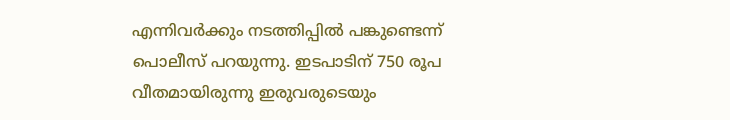എന്നിവർക്കും നടത്തിപ്പിൽ പങ്കുണ്ടെന്ന് പൊലീസ് പറയുന്നു. ഇടപാടിന് 750 രൂപ വീതമായിരുന്നു ഇരുവരുടെയും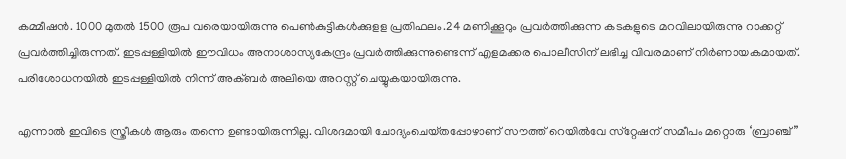കമ്മീഷൻ. 1000 മുതൽ 1500 രൂപ വരെയായിരുന്നു പെൺകുട്ടികൾക്കുളള പ്രതിഫലം.24 മണിക്കൂറും പ്രവർത്തിക്കുന്ന കടകളുടെ മറവിലായിരുന്നു റാക്കറ്റ് പ്രവർത്തിച്ചിരുന്നത്. ഇടപ്പള്ളിയിൽ ഈവിധം അനാശാസ്യകേന്ദ്രം പ്രവർത്തിക്കുന്നുണ്ടെന്ന് എളമക്കര പൊലീസിന് ലഭിച്ച വിവരമാണ് നിർണായകമായത്. പരിശോധനയിൽ ഇടപ്പള്ളിയിൽ നിന്ന് അക്‌ബർ അലിയെ അറസ്റ്റ് ചെയ്യുകയായിരുന്നു.

എന്നാൽ ഇവിടെ സ്ത്രീകൾ ആരും തന്നെ ഉണ്ടായിരുന്നില്ല. വിശദമായി ചോദ്യംചെയ്‌തപ്പോഴാണ് സൗത്ത് റെയിൽവേ സ്‌റ്റേഷന് സമീപം മറ്റൊരു ‘ബ്രാഞ്ച്”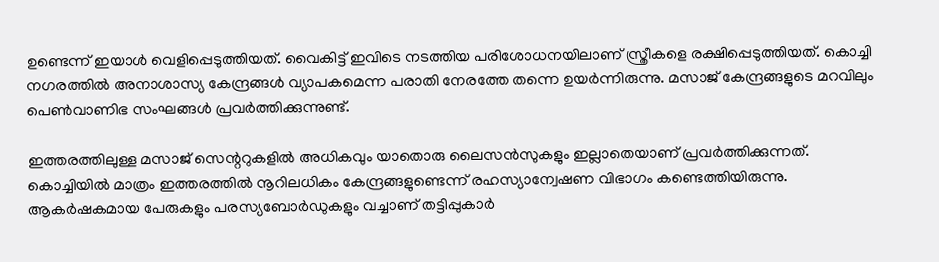ഉണ്ടെന്ന് ഇയാൾ വെളിപ്പെടുത്തിയത്. വൈകിട്ട് ഇവിടെ നടത്തിയ പരിശോധനയിലാണ് സ്ത്രീകളെ രക്ഷിപ്പെടുത്തിയത്. കൊച്ചി നഗരത്തിൽ അനാശാസ്യ കേന്ദ്രങ്ങൾ വ്യാപകമെന്ന പരാതി നേരത്തേ തന്നെ ഉയർന്നിരുന്നു. മസാജ് കേന്ദ്രങ്ങളുടെ മറവിലും പെൺവാണിഭ സംഘങ്ങൾ പ്രവർത്തിക്കുന്നുണ്ട്.

ഇത്തരത്തിലുള്ള മസാജ് സെന്ററുകളിൽ അധികവും യാതൊരു ലൈസൻസുകളും ഇല്ലാതെയാണ് പ്രവർത്തിക്കുന്നത്. കൊച്ചിയിൽ മാത്രം ഇത്തരത്തിൽ നൂറിലധികം കേന്ദ്രങ്ങളുണ്ടെന്ന് രഹസ്യാന്വേഷണ വിഭാഗം കണ്ടെത്തിയിരുന്നു. ആകർഷകമായ പേരുകളും പരസ്യബോർഡുകളും വച്ചാണ് തട്ടിപ്പുകാർ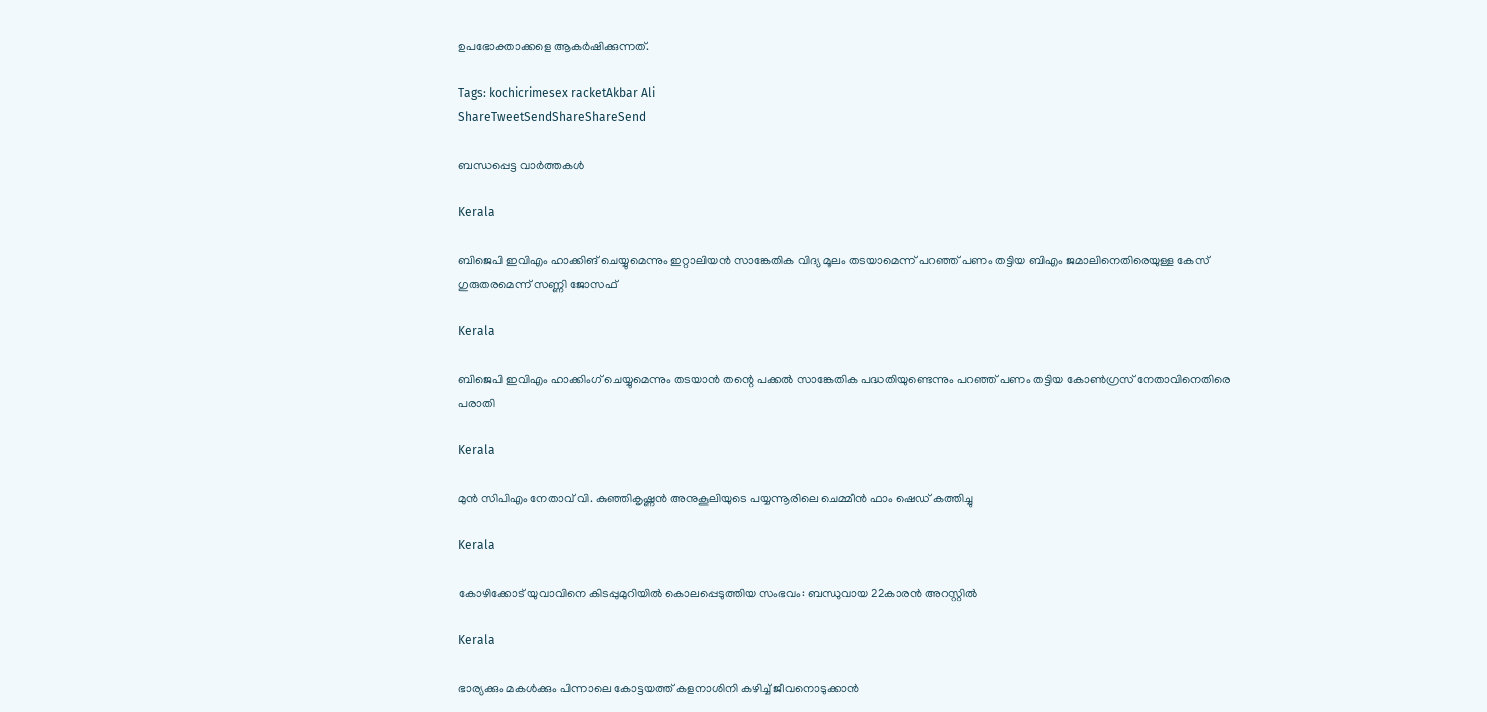ഉപഭോക്താക്കളെ ആകർഷിക്കുന്നത്.

Tags: kochicrimesex racketAkbar Ali
ShareTweetSendShareShareSend

ബന്ധപ്പെട്ട വാര്‍ത്തകള്‍

Kerala

ബിജെപി ഇവിഎം ഹാക്കിങ് ചെയ്യുമെന്നും ഇറ്റാലിയൻ സാങ്കേതിക വിദ്യ മൂലം തടയാമെന്ന് പറഞ്ഞ് പണം തട്ടിയ ബിഎം ജമാലിനെതിരെയുള്ള കേസ് ഗുരുതരമെന്ന് സണ്ണി ജോസഫ്

Kerala

ബിജെപി ഇവിഎം ഹാക്കിംഗ് ചെയ്യുമെന്നും തടയാൻ തന്റെ പക്കൽ സാങ്കേതിക പദ്ധതിയുണ്ടെന്നും പറഞ്ഞ് പണം തട്ടിയ കോൺഗ്രസ് നേതാവിനെതിരെ പരാതി

Kerala

മുൻ സിപിഎം നേതാവ് വി. കുഞ്ഞികൃഷ്ണൻ അനുകൂലിയുടെ പയ്യന്നൂരിലെ ചെമ്മീൻ ഫാം ഷെഡ് കത്തിച്ചു

Kerala

കോഴിക്കോട് യുവാവിനെ കിടപ്പുമുറിയിൽ കൊലപ്പെടുത്തിയ സംഭവം: ബന്ധുവായ 22കാരൻ അറസ്റ്റിൽ

Kerala

ഭാര്യക്കും മകൾക്കും പിന്നാലെ കോട്ടയത്ത് കളനാശിനി കഴിച്ച് ജീവനൊടുക്കാന്‍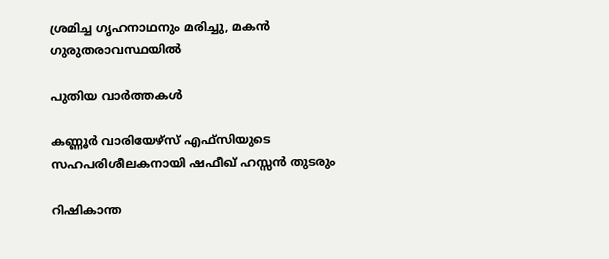ശ്രമിച്ച ഗൃഹനാഥനും മരിച്ചു, മകൻ ഗുരുതരാവസ്ഥയിൽ

പുതിയ വാര്‍ത്തകള്‍

കണ്ണൂര്‍ വാരിയേഴ്സ് എഫ്സിയുടെ സഹപരിശീലകനായി ഷഫീഖ് ഹസ്സന്‍ തുടരും

റിഷികാന്ത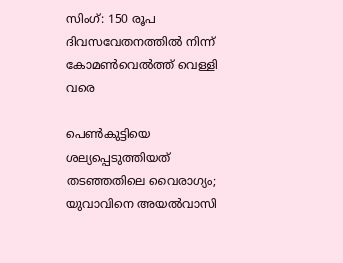സിംഗ്: 150 രൂപ ദിവസവേതനത്തില്‍ നിന്ന് കോമണ്‍വെല്‍ത്ത് വെള്ളി വരെ

പെൺകുട്ടിയെ ശല്യപ്പെടുത്തിയത് തടഞ്ഞതിലെ വൈരാഗ്യം; യുവാവിനെ അയൽവാസി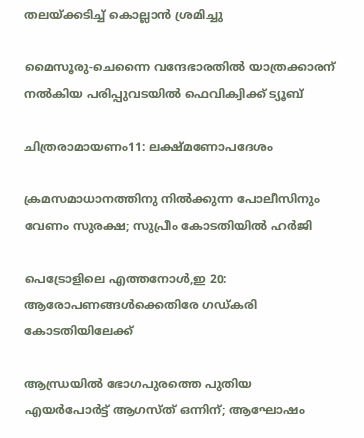തലയ്‌ക്കടിച്ച് കൊല്ലാൻ ശ്രമിച്ചു

മൈസൂരു-ചെന്നൈ വന്ദേഭാരതില്‍ യാത്രക്കാരന് നല്‍കിയ പരിപ്പുവടയില്‍ ഫെവിക്വിക്ക് ട്യൂബ്

ചിത്രരാമായണം11: ലക്ഷ്മണോപദേശം

ക്രമസമാധാനത്തിനു നിൽക്കുന്ന പോലീസിനും വേണം സുരക്ഷ; സുപ്രീം കോടതിയിൽ ഹർജി

പെട്രോളിലെ എത്തനോൾ,ഇ 20: ആരോപണങ്ങൾക്കെതിരേ ഗഡ്കരി കോടതിയിലേക്ക്

ആന്ധ്രയിൽ ഭോഗപുരത്തെ പുതിയ എയർപോർട്ട് ആഗസ്ത് ഒന്നിന്; ആഘോഷം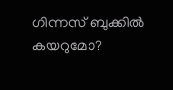ഗിന്നസ് ബുക്കിൽ കയറുമോ?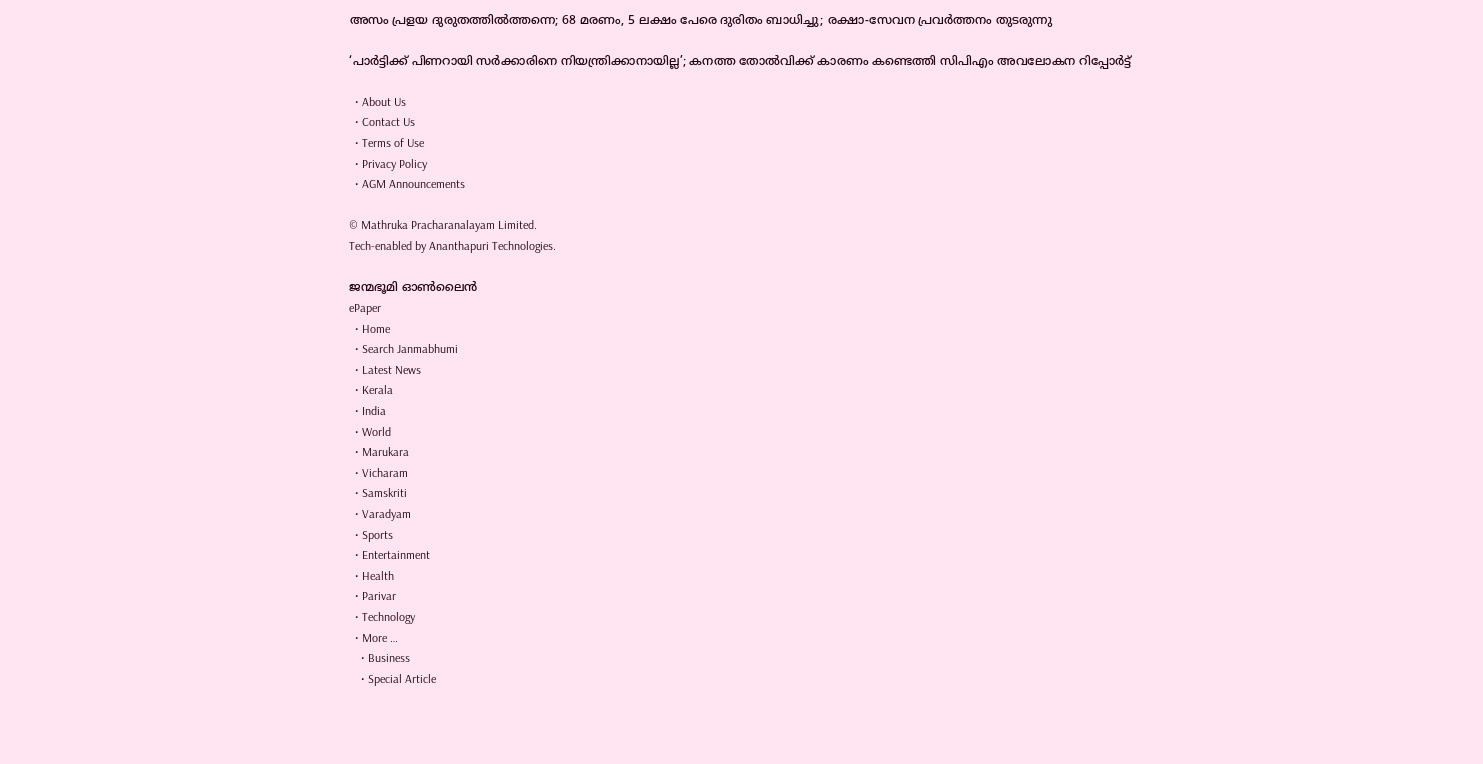അസം പ്രളയ ദുരുതത്തിൽത്തന്നെ; 68 മരണം, 5 ലക്ഷം പേരെ ദുരിതം ബാധിച്ചു; രക്ഷാ-സേവന പ്രവർത്തനം തുടരുന്നു

‘പാർട്ടിക്ക് പിണറായി സർക്കാരിനെ നിയന്ത്രിക്കാനായില്ല’; കനത്ത തോൽവിക്ക് കാരണം കണ്ടെത്തി സിപിഎം അവലോകന റിപ്പോർട്ട്

  • About Us
  • Contact Us
  • Terms of Use
  • Privacy Policy
  • AGM Announcements

© Mathruka Pracharanalayam Limited.
Tech-enabled by Ananthapuri Technologies.

ജന്മഭൂമി ഓണ്‍ലൈന്‍
ePaper
  • Home
  • Search Janmabhumi
  • Latest News
  • Kerala
  • India
  • World
  • Marukara
  • Vicharam
  • Samskriti
  • Varadyam
  • Sports
  • Entertainment
  • Health
  • Parivar
  • Technology
  • More …
    • Business
    • Special Article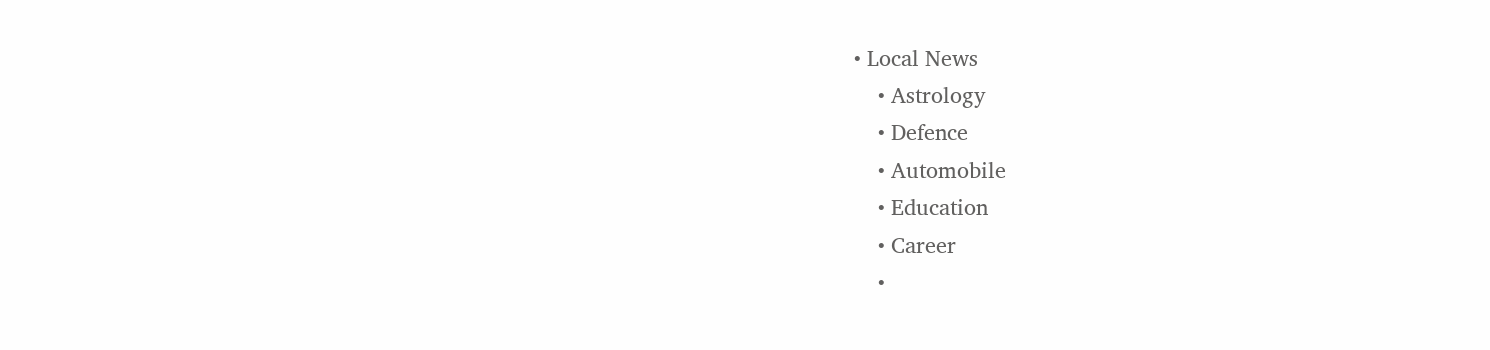• Local News
    • Astrology
    • Defence
    • Automobile
    • Education
    • Career
    •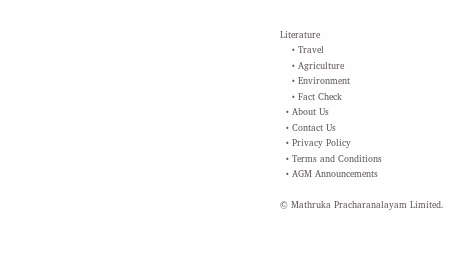Literature
    • Travel
    • Agriculture
    • Environment
    • Fact Check
  • About Us
  • Contact Us
  • Privacy Policy
  • Terms and Conditions
  • AGM Announcements

© Mathruka Pracharanalayam Limited.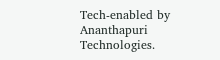Tech-enabled by Ananthapuri Technologies.